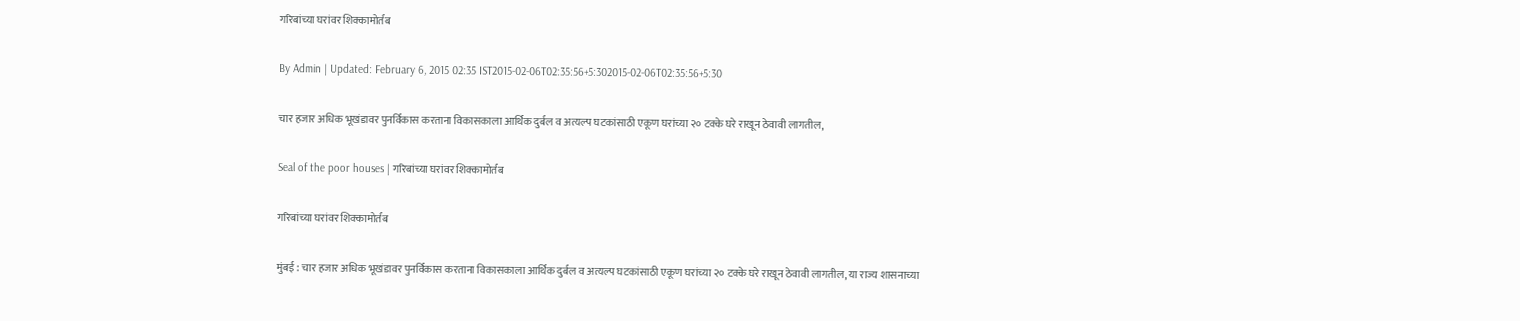गरिबांच्या घरांवर शिक्कामोर्तब

By Admin | Updated: February 6, 2015 02:35 IST2015-02-06T02:35:56+5:302015-02-06T02:35:56+5:30

चार हजार अधिक भूखंडावर पुनर्विकास करताना विकासकाला आर्थिक दुर्बल व अत्यल्प घटकांसाठी एकूण घरांच्या २० टक्के घरे राखून ठेवावी लागतील,

Seal of the poor houses | गरिबांच्या घरांवर शिक्कामोर्तब

गरिबांच्या घरांवर शिक्कामोर्तब

मुंबई : चार हजार अधिक भूखंडावर पुनर्विकास करताना विकासकाला आर्थिक दुर्बल व अत्यल्प घटकांसाठी एकूण घरांच्या २० टक्के घरे राखून ठेवावी लागतील, या राज्य शासनाच्या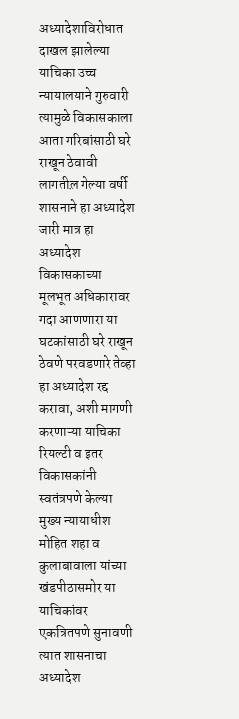अध्यादेशाविरोधात दाखल झालेल्या याचिका उच्च न्यायालयाने गुरुवारी त्यामुळे विकासकाला आता गरिबांसाठी घरे राखून ठेवावी लागतील़ गेल्या वर्षी शासनाने हा अध्यादेश जारी मात्र हा अध्यादेश विकासकाच्या मूलभूत अधिकारावर गदा आणणारा या घटकांसाठी घरे राखून ठेवणे परवडणारे तेव्हा हा अध्यादेश रद्द करावा, अशी मागणी करणाऱ्या याचिका रियल्टी व इतर विकासकांनी स्वतंत्रपणे केल्या
मुख्य न्यायाधीश मोहित शहा व कुलाबावाला यांच्या खंडपीठासमोर या याचिकांवर एकत्रितपणे सुनावणी त्यात शासनाचा अध्यादेश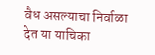वैध असल्याचा निर्वाळा देत या याचिका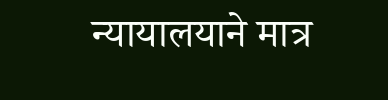न्यायालयाने मात्र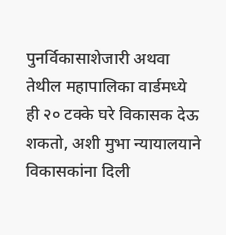पुनर्विकासाशेजारी अथवा तेथील महापालिका वार्डमध्ये ही २० टक्के घरे विकासक देऊ शकतो, अशी मुभा न्यायालयाने विकासकांना दिली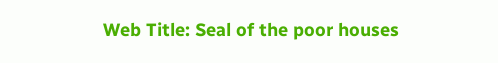Web Title: Seal of the poor houses